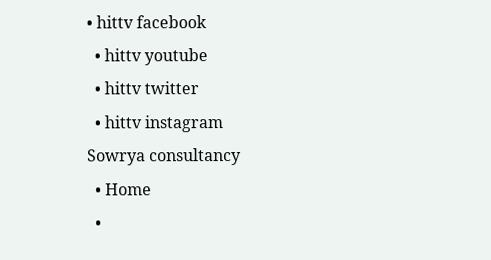• hittv facebook
  • hittv youtube
  • hittv twitter
  • hittv instagram
Sowrya consultancy
  • Home
  •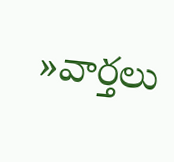»వార్తలు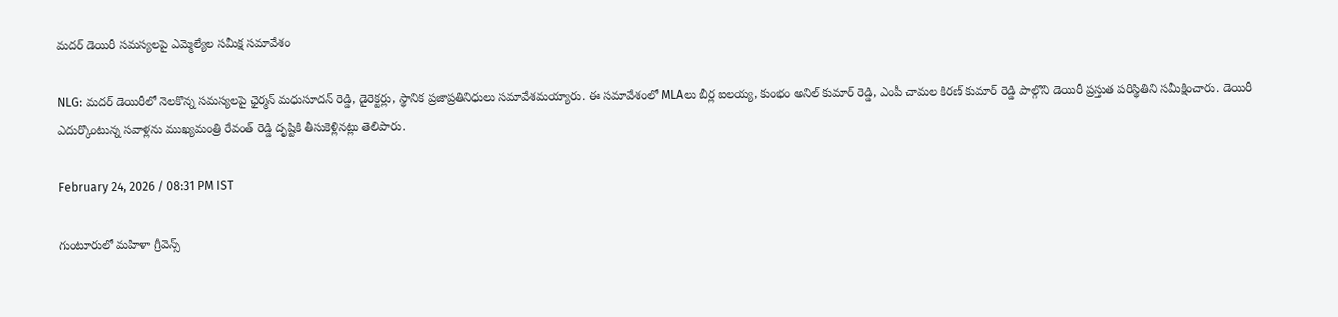మదర్ డెయిరీ సమస్యలపై ఎమ్మెల్యేల సమీక్ష సమావేశం

NLG: మదర్ డెయిరీలో నెలకొన్న సమస్యలపై ఛైర్మన్ మధుసూదన్ రెడ్డి, డైరెక్టర్లు, స్థానిక ప్రజాప్రతినిధులు సమావేశమయ్యారు. ఈ సమావేశంలో MLAలు బీర్ల ఐలయ్య, కుంభం అనిల్ కుమార్ రెడ్డి, ఎంపీ చామల కిరణ్ కుమార్ రెడ్డి పాల్గొని డెయిరీ ప్రస్తుత పరిస్థితిని సమీక్షించారు. డెయిరీ ఎదుర్కొంటున్న సవాళ్లను ముఖ్యమంత్రి రేవంత్ రెడ్డి దృష్టికి తీసుకెళ్లినట్లు తెలిపారు.

February 24, 2026 / 08:31 PM IST

గుంటూరులో మహిళా గ్రీవెన్స్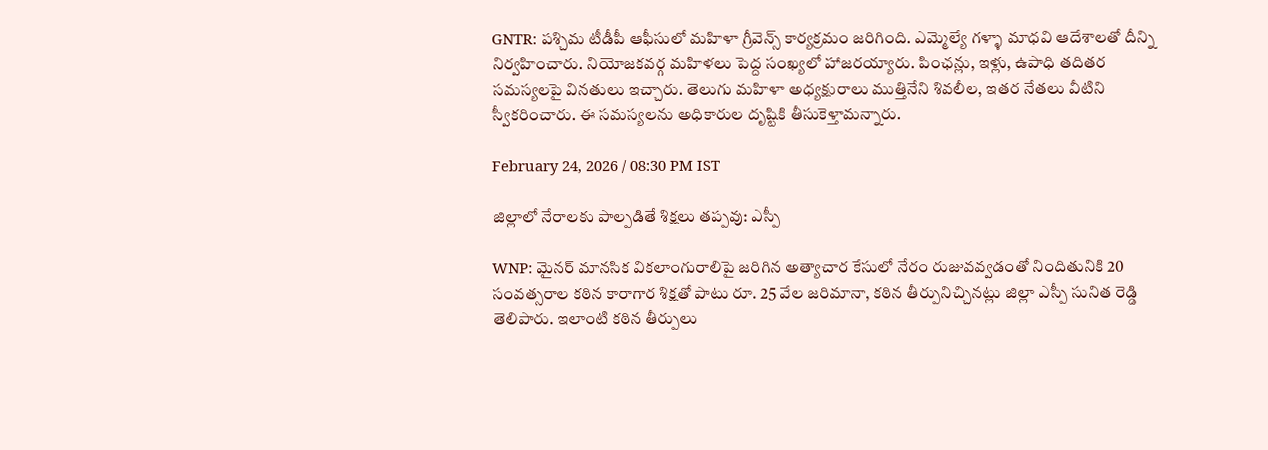GNTR: పశ్చిమ టీడీపీ ఆఫీసులో మహిళా గ్రీవెన్స్ కార్యక్రమం జరిగింది. ఎమ్మెల్యే గళ్ళా మాధవి ఆదేశాలతో దీన్ని నిర్వహించారు. నియోజకవర్గ మహిళలు పెద్ద సంఖ్యలో హాజరయ్యారు. పింఛన్లు, ఇళ్లు, ఉపాధి తదితర సమస్యలపై వినతులు ఇచ్చారు. తెలుగు మహిళా అధ్యక్షురాలు ముత్తినేని శివలీల, ఇతర నేతలు వీటిని స్వీకరించారు. ఈ సమస్యలను అధికారుల దృష్టికి తీసుకెళ్తామన్నారు.

February 24, 2026 / 08:30 PM IST

జిల్లాలో నేరాలకు పాల్పడితే శిక్షలు తప్పవు: ఎస్పీ

WNP: మైనర్ మానసిక వికలాంగురాలిపై జరిగిన అత్యాచార కేసులో నేరం రుజువవ్వడంతో నిందితునికి 20 సంవత్సరాల కఠిన కారాగార శిక్షతో పాటు రూ. 25 వేల జరిమానా, కఠిన తీర్పునిచ్చినట్లు జిల్లా ఎస్పీ సునిత రెడ్డి తెలిపారు. ఇలాంటి కఠిన తీర్పులు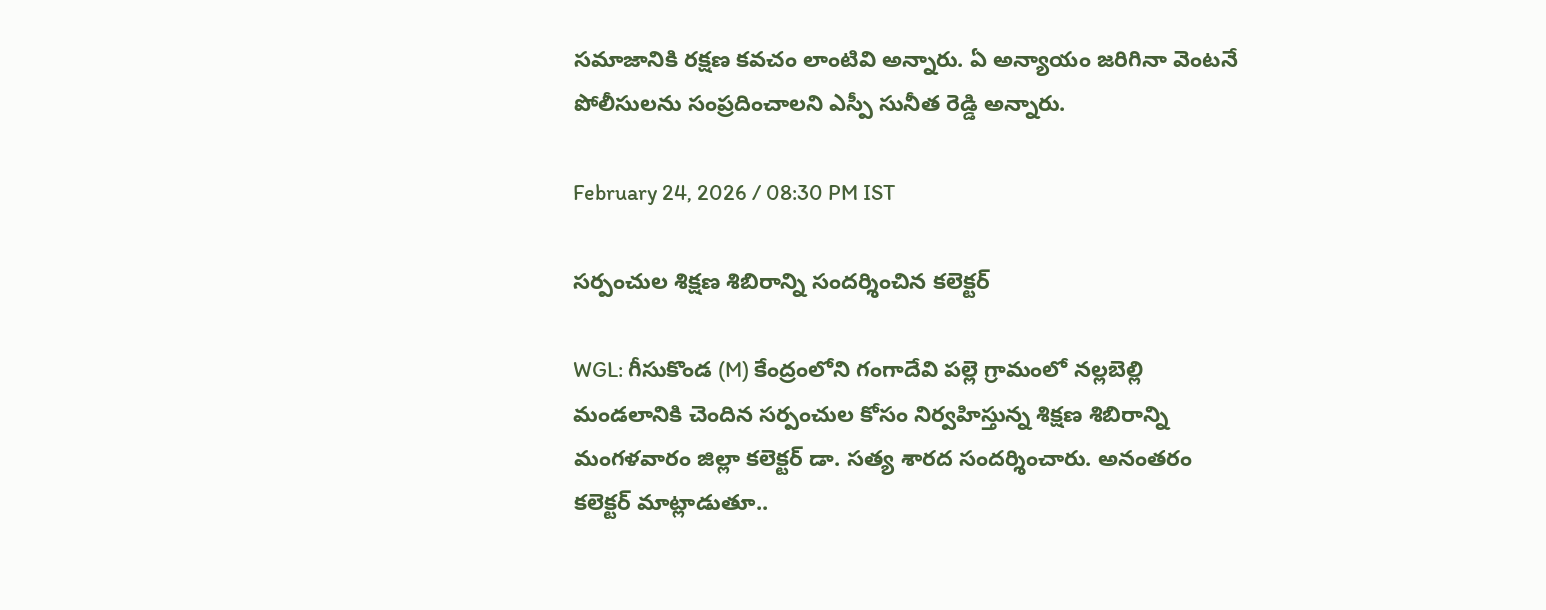సమాజానికి రక్షణ కవచం లాంటివి అన్నారు. ఏ అన్యాయం జరిగినా వెంటనే పోలీసులను సంప్రదించాలని ఎస్పీ సునీత రెడ్డి అన్నారు.

February 24, 2026 / 08:30 PM IST

సర్పంచుల శిక్షణ శిబిరాన్ని సందర్శించిన కలెక్టర్

WGL: గీసుకొండ (M) కేంద్రంలోని గంగాదేవి పల్లె గ్రామంలో నల్లబెల్లి మండలానికి చెందిన సర్పంచుల కోసం నిర్వహిస్తున్న శిక్షణ శిబిరాన్ని మంగళవారం జిల్లా కలెక్టర్ డా. సత్య శారద సందర్శించారు. అనంతరం కలెక్టర్ మాట్లాడుతూ..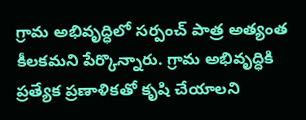గ్రామ అభివృద్ధిలో సర్పంచ్ పాత్ర అత్యంత కీలకమని పేర్కొన్నారు. గ్రామ అభివృద్ధికి ప్రత్యేక ప్రణాళికతో కృషి చేయాలని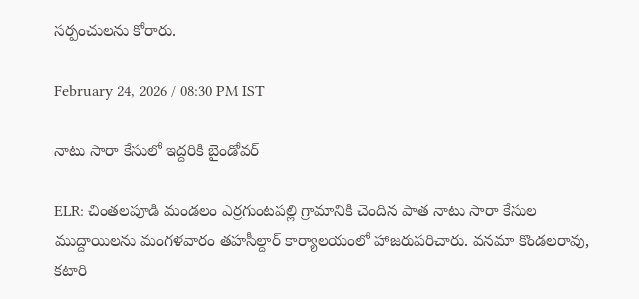సర్పంచులను కోరారు.

February 24, 2026 / 08:30 PM IST

నాటు సారా కేసులో ఇద్దరికి బైండోవర్‌

ELR: చింతలపూడి మండలం ఎర్రగుంటపల్లి గ్రామానికి చెందిన పాత నాటు సారా కేసుల ముద్దాయిలను మంగళవారం తహసీల్దార్‌ కార్యాలయంలో హాజరుపరిచారు. వనమా కొండలరావు, కటారి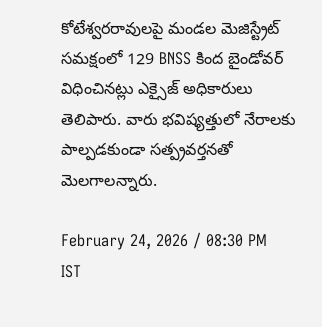కోటేశ్వరరావులపై మండల మెజిస్ట్రేట్ సమక్షంలో 129 BNSS కింద బైండోవర్ విధించినట్లు ఎక్సైజ్ అధికారులు తెలిపారు. వారు భవిష్యత్తులో నేరాలకు పాల్పడకుండా సత్ప్రవర్తనతో మెలగాలన్నారు.

February 24, 2026 / 08:30 PM IST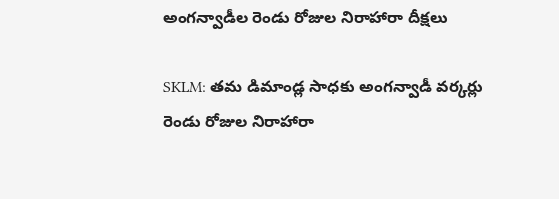అంగన్వాడీల రెండు రోజుల నిరాహారా దీక్షలు

SKLM: తమ డిమాండ్ల సాధకు అంగన్వాడీ వర్కర్లు రెండు రోజుల నిరాహారా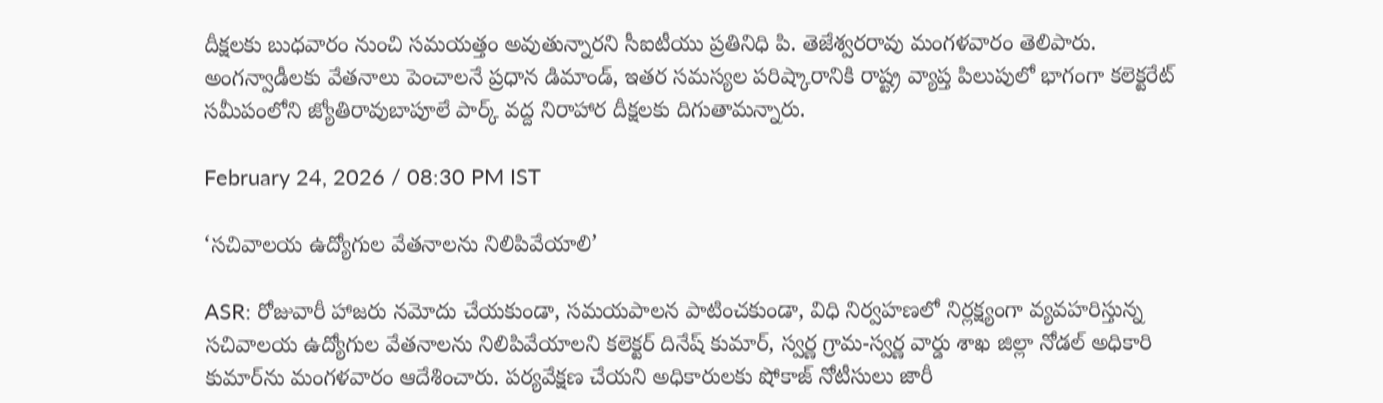దీక్షలకు బుధవారం నుంచి సమయత్తం అవుతున్నారని సీఐటీయు ప్రతినిధి పి. తెజేశ్వరరావు మంగళవారం తెలిపారు. అంగన్వాడీలకు వేతనాలు పెంచాలనే ప్రధాన డిమాండ్, ఇతర సమస్యల పరిష్కారానికి రాష్ట్ర వ్యాప్త పిలుపులో భాగంగా కలెక్టరేట్ సమీపంలోని జ్యోతిరావుబాపూలే పార్క్ వద్ద నిరాహార దీక్షలకు దిగుతామన్నారు.

February 24, 2026 / 08:30 PM IST

‘సచివాలయ ఉద్యోగుల వేతనాలను నిలిపివేయాలి’

ASR: రోజువారీ హాజరు నమోదు చేయకుండా, సమయపాలన పాటించకుండా, విధి నిర్వహణలో నిర్లక్ష్యంగా వ్యవహరిస్తున్న సచివాలయ ఉద్యోగుల వేతనాలను నిలిపివేయాలని కలెక్టర్ దినేష్ కుమార్, స్వర్ణ గ్రామ-స్వర్ణ వార్డు శాఖ జిల్లా నోడల్ అధికారి కుమార్‌ను మంగళవారం ఆదేశించారు. పర్యవేక్షణ చేయని అధికారులకు షోకాజ్ నోటీసులు జారీ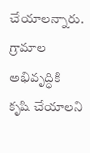చేయాలన్నారు. గ్రామాల అభివృద్ధికి కృషి చేయాలని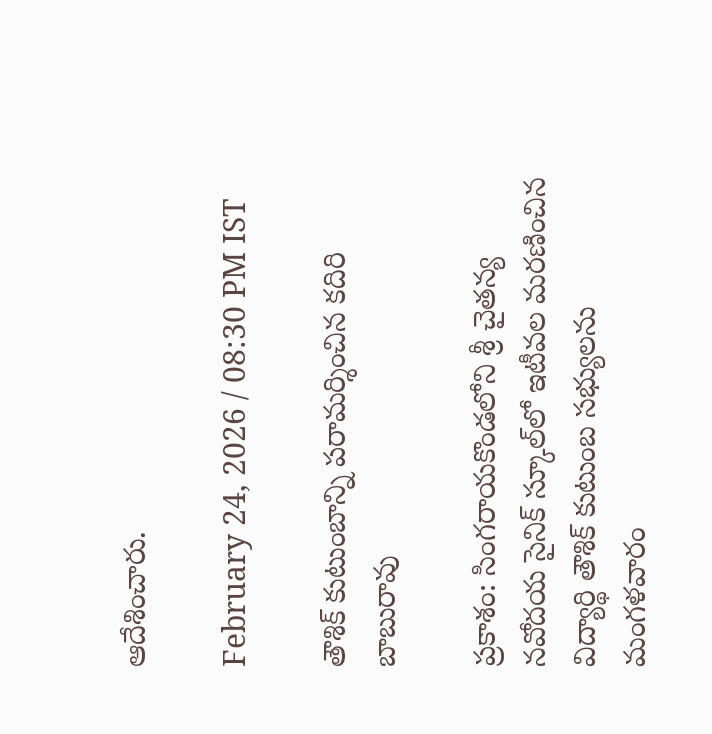ఆదేశించారు.

February 24, 2026 / 08:30 PM IST

తౌశిక్ కుటుంబాన్ని పరామర్శించిన కదిరి బాబురావు

ప్రకాశం: సింగరాయకొండలోని శ్రీ చైతన్య నవోదయ సైనిక్ స్కూల్‌లో ఇటీవల మరణించిన విద్యార్థి తౌశిక్ కుటుంబ సభ్యులను మంగళవారం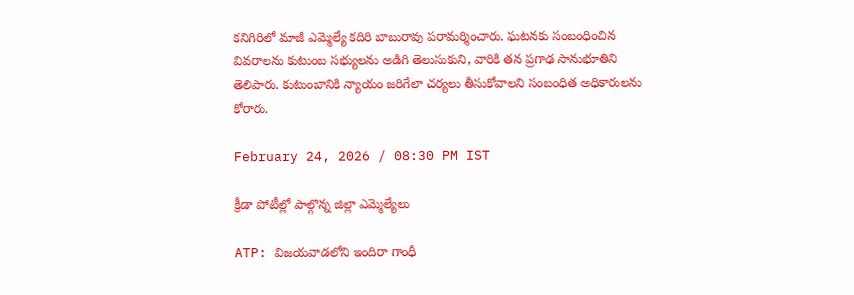కనిగిరిలో మాజీ ఎమ్మెల్యే కదిరి బాబురావు పరామర్శించారు. ఘటనకు సంబంధించిన వివరాలను కుటుంబ సభ్యులను అడిగి తెలుసుకుని, వారికి తన ప్రగాఢ సానుభూతిని తెలిపారు. కుటుంబానికి న్యాయం జరిగేలా చర్యలు తీసుకోవాలని సంబంధిత అధికారులను కోరారు.

February 24, 2026 / 08:30 PM IST

క్రీడా పోటీల్లో పాల్గొన్న జిల్లా ఎమ్మెల్యేలు

ATP: విజయవాడలోని ఇందిరా గాంధీ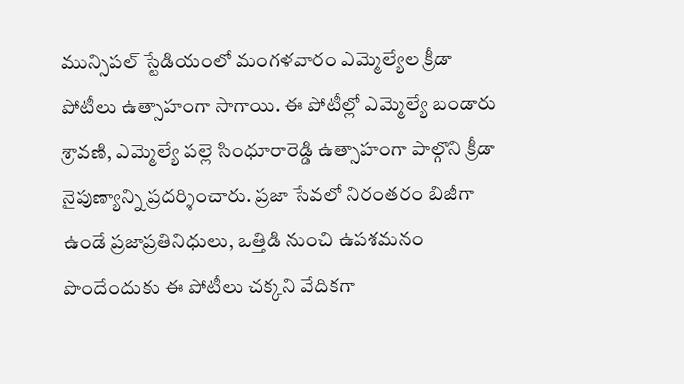మున్సిపల్ స్టేడియంలో మంగళవారం ఎమ్మెల్యేల క్రీడా పోటీలు ఉత్సాహంగా సాగాయి. ఈ పోటీల్లో ఎమ్మెల్యే బండారు శ్రావణి, ఎమ్మెల్యే పల్లె సింధూరారెడ్డి ఉత్సాహంగా పాల్గొని క్రీడా నైపుణ్యాన్ని ప్రదర్శించారు. ప్రజా సేవలో నిరంతరం బిజీగా ఉండే ప్రజాప్రతినిధులు, ఒత్తిడి నుంచి ఉపశమనం పొందేందుకు ఈ పోటీలు చక్కని వేదికగా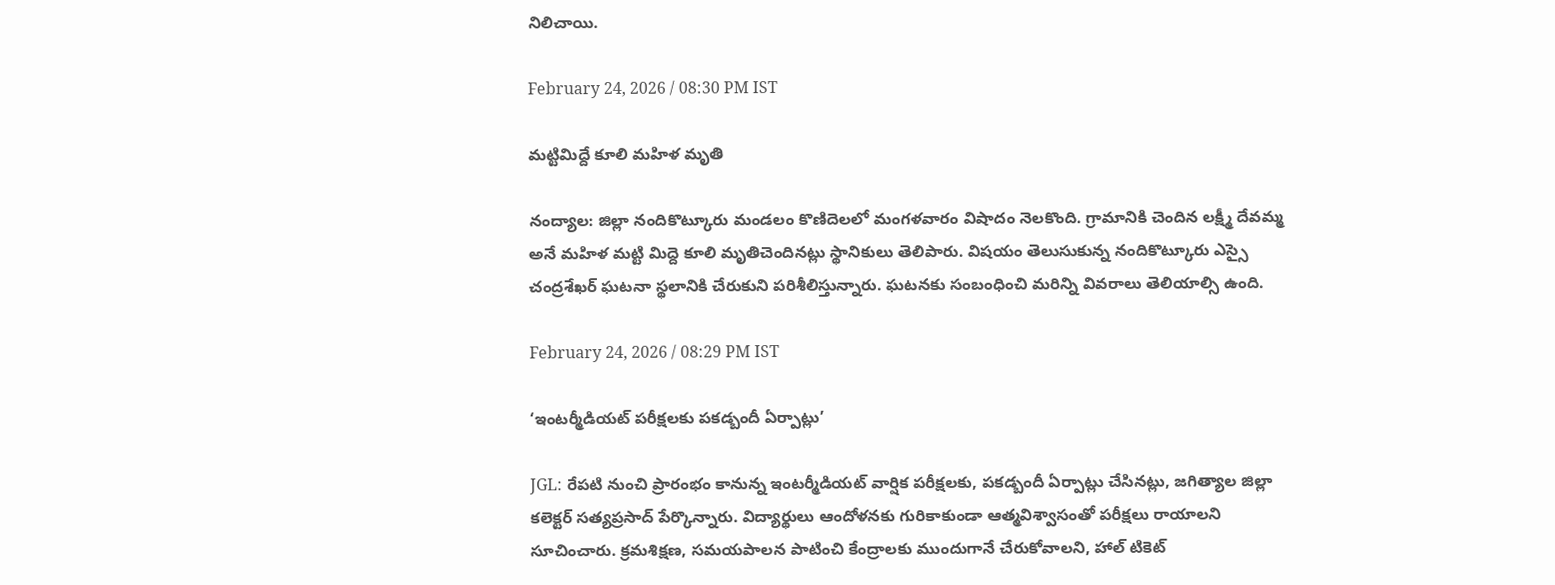నిలిచాయి.

February 24, 2026 / 08:30 PM IST

మట్టిమిద్దే కూలి మహిళ మృతి

నంద్యాల: జిల్లా నందికొట్కూరు మండలం కొణిదెలలో మంగళవారం విషాదం నెలకొంది. గ్రామానికి చెందిన లక్ష్మీ దేవమ్మ అనే మహిళ మట్టి మిద్దె కూలి మృతిచెందినట్లు స్థానికులు తెలిపారు. విషయం తెలుసుకున్న నందికొట్కూరు ఎస్సై చంద్రశేఖర్ ఘటనా స్థలానికి చేరుకుని పరిశీలిస్తున్నారు. ఘటనకు సంబంధించి మరిన్ని వివరాలు తెలియాల్సి ఉంది.

February 24, 2026 / 08:29 PM IST

‘ఇంటర్మీడియట్ పరీక్షలకు పకడ్బందీ ఏర్పాట్లు’

JGL: రేపటి నుంచి ప్రారంభం కానున్న ఇంటర్మీడియట్ వార్షిక పరీక్షలకు, పకడ్బందీ ఏర్పాట్లు చేసినట్లు, జగిత్యాల జిల్లా కలెక్టర్ సత్యప్రసాద్ పేర్కొన్నారు. విద్యార్థులు ఆందోళనకు గురికాకుండా ఆత్మవిశ్వాసంతో పరీక్షలు రాయాలని సూచించారు. క్రమశిక్షణ, సమయపాలన పాటించి కేంద్రాలకు ముందుగానే చేరుకోవాలని, హాల్ టికెట్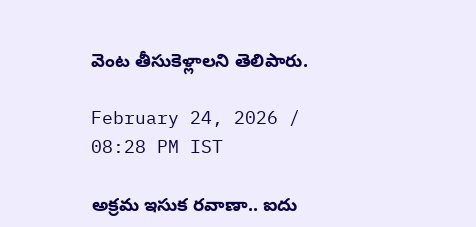వెంట తీసుకెళ్లాలని తెలిపారు.

February 24, 2026 / 08:28 PM IST

అక్రమ ఇసుక రవాణా.. ఐదు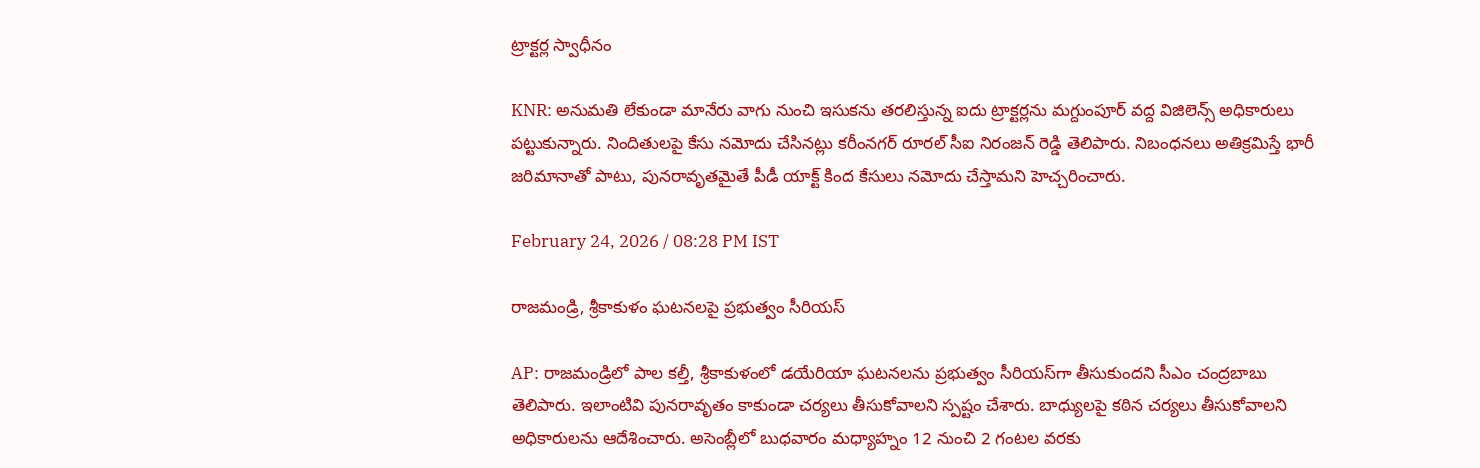ట్రాక్టర్ల స్వాధీనం

KNR: అనుమతి లేకుండా మానేరు వాగు నుంచి ఇసుకను తరలిస్తున్న ఐదు ట్రాక్టర్లను మగ్దుంపూర్ వద్ద విజిలెన్స్ అధికారులు పట్టుకున్నారు. నిందితులపై కేసు నమోదు చేసినట్లు కరీంనగర్ రూరల్ సీఐ నిరంజన్ రెడ్డి తెలిపారు. నిబంధనలు అతిక్రమిస్తే భారీ జరిమానాతో పాటు, పునరావృతమైతే పీడీ యాక్ట్ కింద కేసులు నమోదు చేస్తామని హెచ్చరించారు.

February 24, 2026 / 08:28 PM IST

రాజమండ్రి, శ్రీకాకుళం ఘటనలపై ప్రభుత్వం సీరియస్

AP: రాజమండ్రిలో పాల కల్తీ, శ్రీకాకుళంలో డయేరియా ఘటనలను ప్రభుత్వం సీరియస్‌గా తీసుకుందని సీఎం చంద్రబాబు తెలిపారు. ఇలాంటివి పునరావృతం కాకుండా చర్యలు తీసుకోవాలని స్పష్టం చేశారు. బాధ్యులపై కఠిన చర్యలు తీసుకోవాలని అధికారులను ఆదేశించారు. అసెంబ్లీలో బుధవారం మధ్యాహ్నం 12 నుంచి 2 గంటల వరకు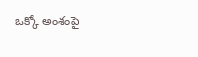ఒక్కో అంశంపై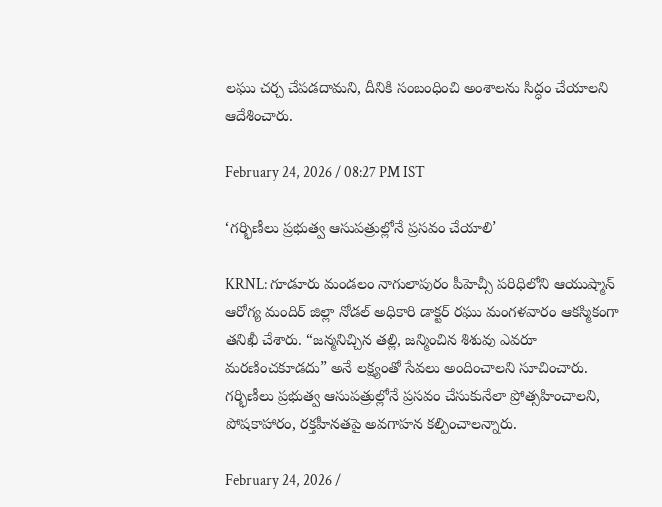లఘు చర్చ చేపడదామని, దీనికి సంబంధించి అంశాలను సిద్ధం చేయాలని ఆదేశించారు.

February 24, 2026 / 08:27 PM IST

‘గర్భిణీలు ప్రభుత్వ ఆసుపత్రుల్లోనే ప్రసవం చేయాలి’

KRNL: గూడూరు మండలం నాగులాపురం పీహెచ్సీ పరిధిలోని ఆయుష్మాన్ ఆరోగ్య మందిర్ జిల్లా నోడల్ అధికారి డాక్టర్ రఘు మంగళవారం ఆకస్మికంగా తనిఖీ చేశారు. “జన్మనిచ్చిన తల్లి, జన్మించిన శిశువు ఎవరూ మరణించకూడదు” అనే లక్ష్యంతో సేవలు అందించాలని సూచించారు. గర్భిణీలు ప్రభుత్వ ఆసుపత్రుల్లోనే ప్రసవం చేసుకునేలా ప్రోత్సహించాలని, పోషకాహారం, రక్తహీనతపై అవగాహన కల్పించాలన్నారు.

February 24, 2026 /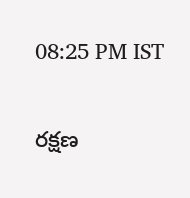08:25 PM IST

రక్షణ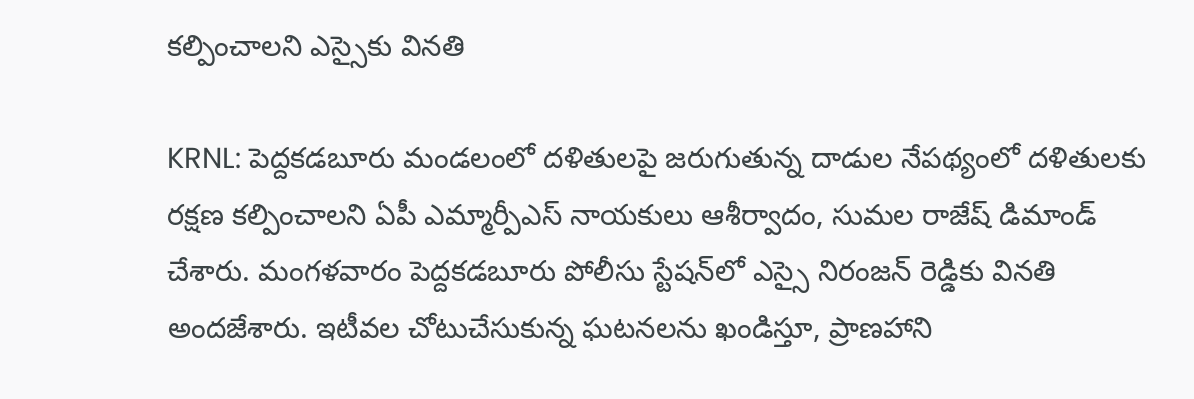కల్పించాలని ఎస్సైకు వినతి

KRNL: పెద్దకడబూరు మండలంలో దళితులపై జరుగుతున్న దాడుల నేపథ్యంలో దళితులకు రక్షణ కల్పించాలని ఏపీ ఎమ్మార్పీఎస్ నాయకులు ఆశీర్వాదం, సుమల రాజేష్ డిమాండ్ చేశారు. మంగళవారం పెద్దకడబూరు పోలీసు స్టేషన్‌లో ఎస్సై నిరంజన్ రెడ్డికు వినతి అందజేశారు. ఇటీవల చోటుచేసుకున్న ఘటనలను ఖండిస్తూ, ప్రాణహాని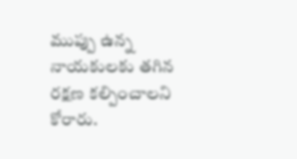ముప్పు ఉన్న నాయకులకు తగిన రక్షణ కల్పించాలని కోరారు.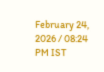February 24, 2026 / 08:24 PM IST